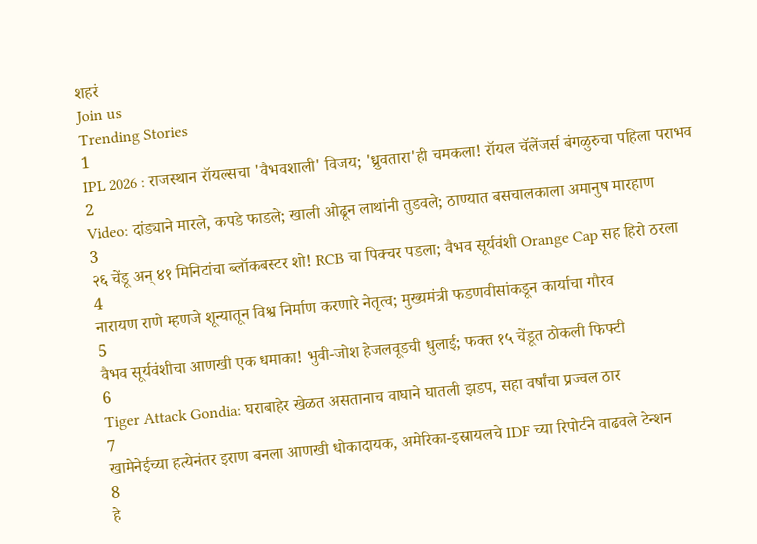शहरं
Join us
Trending Stories
1
IPL 2026 : राजस्थान रॉयल्सचा 'वैभवशाली' विजय; 'ध्रुवतारा'ही चमकला! रॉयल चॅलेंजर्स बंगळुरुचा पहिला पराभव
2
Video: दांड्याने मारले, कपडे फाडले; खाली ओढून लाथांनी तुडवले; ठाण्यात बसचालकाला अमानुष मारहाण
3
२६ चेंडू अन् ४१ मिनिटांचा ब्लॉकबस्टर शो! RCB चा पिक्चर पडला; वैभव सूर्यवंशी Orange Cap सह हिरो ठरला
4
नारायण राणे म्हणजे शून्यातून विश्व निर्माण करणारे नेतृत्व; मुख्यमंत्री फडणवीसांकडून कार्याचा गौरव
5
वैभव सूर्यवंशीचा आणखी एक धमाका! भुवी-जोश हेजलवूडची धुलाई; फक्त १५ चेंडूत ठोकली फिफ्टी
6
Tiger Attack Gondia: घराबाहेर खेळत असतानाच वाघाने घातली झडप, सहा वर्षांचा प्रज्वल ठार
7
खामेनेईच्या हत्येनंतर इराण बनला आणखी धोकादायक, अमेरिका-इस्रायलचे IDF च्या रिपोर्टने वाढवले टेन्शन
8
हे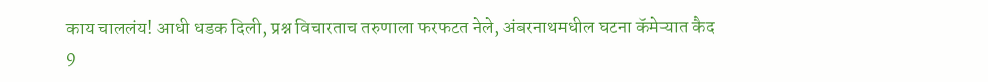काय चाललंय! आधी धडक दिली, प्रश्न विचारताच तरुणाला फरफटत नेले, अंबरनाथमधील घटना कॅमेऱ्यात कैद
9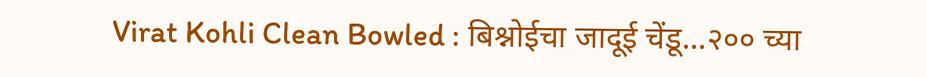Virat Kohli Clean Bowled : बिश्नोईचा जादूई चेंडू...२०० च्या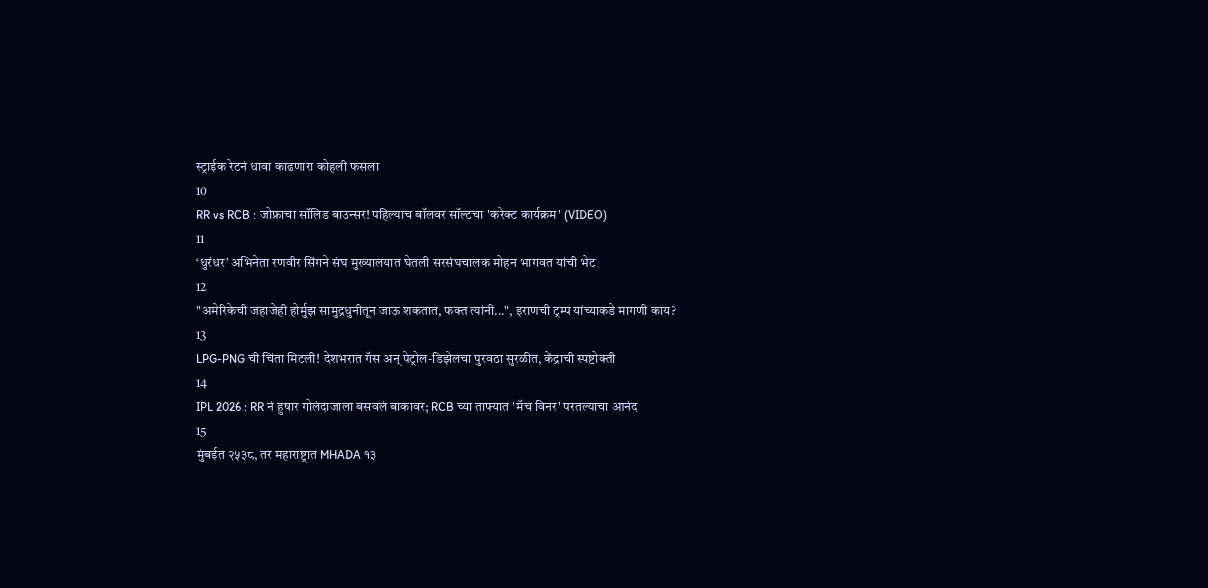स्ट्राईक रेटनं धावा काढणारा कोहली फसला
10
RR vs RCB : जोफ्राचा सॉलिड बाउन्सर! पहिल्याच बॉलवर सॉल्टचा 'करेक्ट कार्यक्रम' (VIDEO)
11
‘धुरंधर’ अभिनेता रणवीर सिंगने संघ मुख्यालयात घेतली सरसंघचालक मोहन भागवत यांची भेट
12
"अमेरिकेची जहाजेही होर्मुझ सामुद्रधुनीतून जाऊ शकतात, फक्त त्यांनी...", इराणची ट्रम्प यांच्याकडे मागणी काय?
13
LPG-PNG ची चिंता मिटली! देशभरात गॅस अन् पेट्रोल-डिझेलचा पुरवठा सुरळीत, केंद्राची स्पष्टोक्ती
14
IPL 2026 : RR नं हुषार गोलंदाजाला बसवलं बाकावर; RCB च्या ताफ्यात 'मॅच विनर' परतल्याचा आनंद
15
मुंबईत २५३८, तर महाराष्ट्रात MHADA १३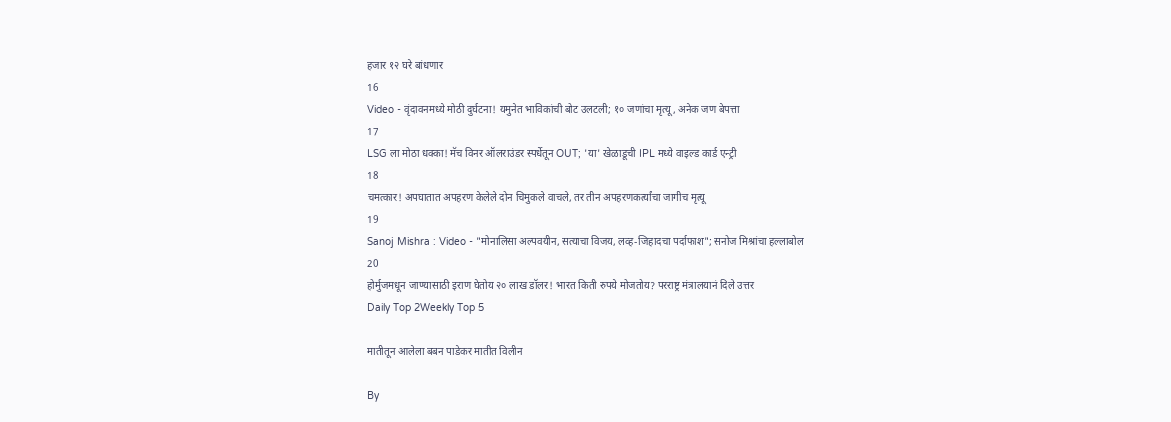हजार १२ घरे बांधणार
16
Video - वृंदावनमध्ये मोठी दुर्घटना! यमुनेत भाविकांची बोट उलटली; १० जणांचा मृत्यू, अनेक जण बेपत्ता
17
LSG ला मोठा धक्का! मॅच विनर ऑलराउंडर स्पर्धेतून OUT; 'या' खेळाडूची IPL मध्ये वाइल्ड कार्ड एन्ट्री
18
चमत्कार! अपघातात अपहरण केलेले दोन चिमुकले वाचले, तर तीन अपहरणकर्त्यांचा जागीच मृत्यू
19
Sanoj Mishra : Video - "मोनालिसा अल्पवयीन, सत्याचा विजय, लव्ह-जिहादचा पर्दाफाश"; सनोज मिश्रांचा हल्लाबोल
20
होर्मुजमधून जाण्यासाठी इराण घेतोय २० लाख डॉलर! भारत किती रुपये मोजतोय? परराष्ट्र मंत्रालयानं दिले उत्तर
Daily Top 2Weekly Top 5

मातीतून आलेला बबन पाडेकर मातीत विलीन

By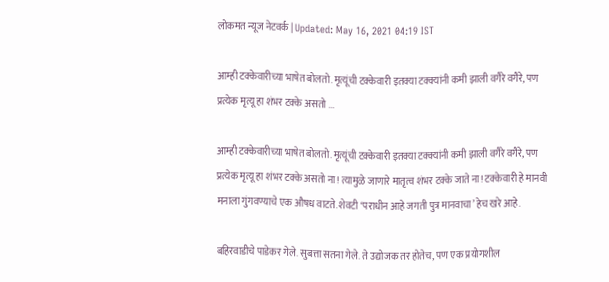लोकमत न्यूज नेटवर्क | Updated: May 16, 2021 04:19 IST

आम्ही टक्केवारीच्या भाषेत बोलतो. मृत्यूंची टक्केवारी इतक्या टक्क्यांनी कमी झाली वगैरे वगैरे, पण प्रत्येक मृत्यू हा शंभर टक्के असतो ...

आम्ही टक्केवारीच्या भाषेत बोलतो. मृत्यूंची टक्केवारी इतक्या टक्क्यांनी कमी झाली वगैरे वगैरे, पण प्रत्येक मृत्यू हा शंभर टक्के असतो ना! त्यामुळे जाणारे मातृत्व शंभर टक्के जाते ना! टक्केवारी हे मानवी मनाला गुंगवण्याचे एक औषध वाटते. शेवटी ‘पराधीन आहे जगती पुत्र मानवाचा’ हेच खरे आहे.

बहिरवाडीचे पाडेकर गेले. सुबत्ता सतना गेले. ते उद्योजक तर होतेच, पण एक प्रयोगशील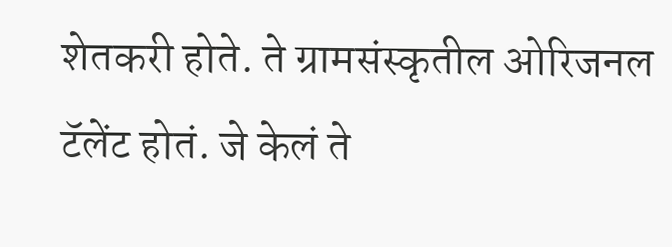शेतकरी होते. ते ग्रामसंस्कृतील ओरिजनल टॅलेंट होतं. जे केलं ते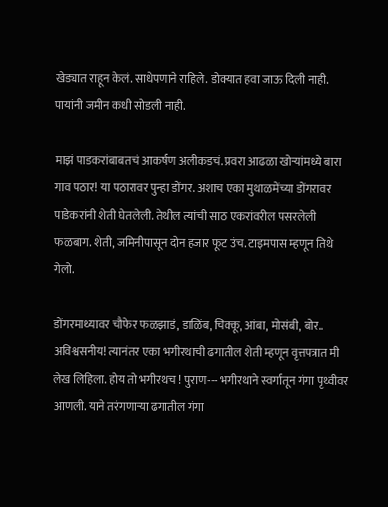खेड्यात राहून केलं. साधेपणाने राहिले. डोक्यात हवा जाऊ दिली नाही. पायांनी जमीन कधी सोडली नाही.

माझं पाडकरांबाबतचं आकर्षण अलीकडचं. प्रवरा आढळा खोऱ्यांमध्ये बारा गाव पठार! या पठारावर पुन्हा डोंगर. अशाच एका मुथाळमेंच्या डोंगरावर पाडेकरांनी शेती घेतलेली. तेथील त्यांची साठ एकरांवरील पसरलेली फळबाग. शेती, जमिनीपासून दोन हजार फूट उंच. टाइमपास म्हणून तिथे गेलो.

डोंगरमाथ्यावर चौफेर फळझाडं, डाळिंब, चिक्कू, आंबा, मोसंबी, बोर.. अविश्वसनीय! त्यानंतर एका भगीरथाची ढगातील शेती म्हणून वृत्तपत्रात मी लेख लिहिला. होय तो भगीरथच ! पुराण--- भगीरथाने स्वर्गातून गंगा पृथ्वीवर आणली. याने तरंगणाऱ्या ढगातील गंगा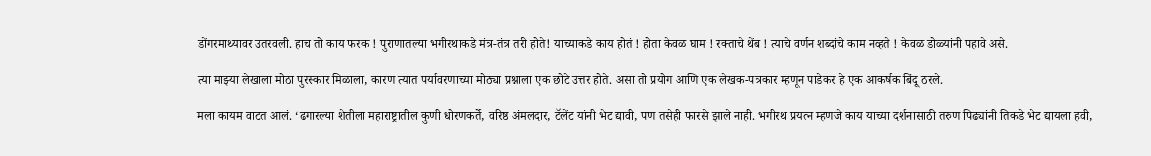डोंगरमाथ्यावर उतरवली. हाच तो काय फरक ! पुराणातल्या भगीरथाकडे मंत्र-तंत्र तरी होते! याच्याकडे काय होतं ! होता केवळ घाम ! रक्ताचे थेंब ! त्याचे वर्णन शब्दांचे काम नव्हते ! केवळ डोळ्यांनी पहावे असे.

त्या माझ्या लेखाला मोठा पुरस्कार मिळाला, कारण त्यात पर्यावरणाच्या मोठ्या प्रश्नाला एक छोटे उत्तर होते. असा तो प्रयोग आणि एक लेखक-पत्रकार म्हणून पाडेकर हे एक आकर्षक बिंदू ठरले.

मला कायम वाटत आलं. ‘ढगारल्या शेतीला महाराष्ट्रातील कुणी धोरणकर्ते, वरिष्ठ अंमलदार, टॅलेंट यांनी भेट द्यावी, पण तसेही फारसे झाले नाही. भगीरथ प्रयत्न म्हणजे काय याच्या दर्शनासाठी तरुण पिढ्यांनी तिकडे भेट द्यायला हवी,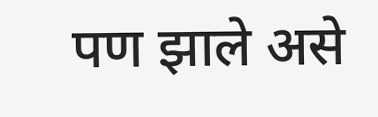पण झाले असे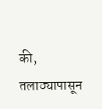की, तलाठ्यापासून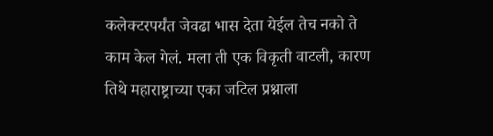कलेक्टरपर्यंत जेवढा भास देता येईल तेच नको ते काम केल गेलं. मला ती एक विकृती वाटली, कारण तिथे महाराष्ट्राच्या एका जटिल प्रश्नाला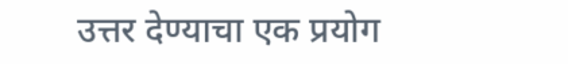उत्तर देण्याचा एक प्रयोग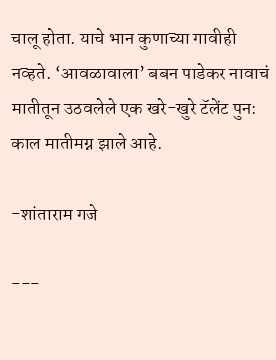चालू होता. याचे भान कुणाच्या गावीही नव्हते. ‘आवळावाला’ बबन पाडेकर नावाचं मातीतून उठवलेले एक खरे-खुरे टॅलेंट पुन: काल मातीमग्न झाले आहे.

-शांताराम गजे

---